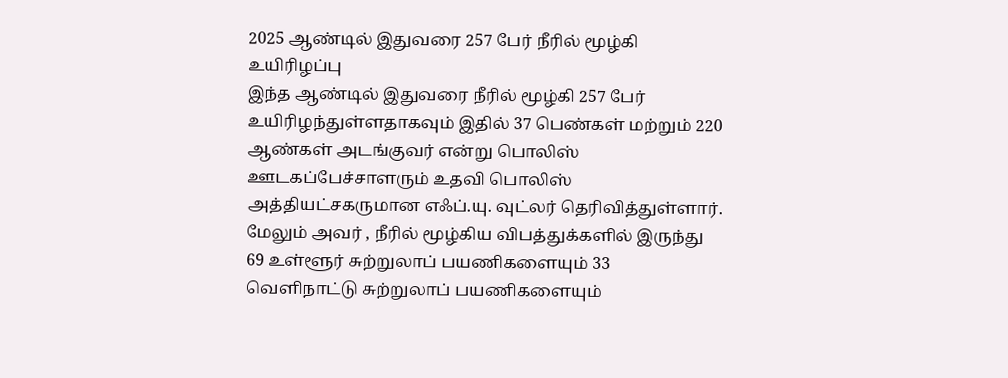2025 ஆண்டில் இதுவரை 257 பேர் நீரில் மூழ்கி உயிரிழப்பு
இந்த ஆண்டில் இதுவரை நீரில் மூழ்கி 257 பேர் உயிரிழந்துள்ளதாகவும் இதில் 37 பெண்கள் மற்றும் 220 ஆண்கள் அடங்குவர் என்று பொலிஸ் ஊடகப்பேச்சாளரும் உதவி பொலிஸ் அத்தியட்சகருமான எஃப்.யு. வுட்லர் தெரிவித்துள்ளார்.
மேலும் அவர் , நீரில் மூழ்கிய விபத்துக்களில் இருந்து 69 உள்ளூர் சுற்றுலாப் பயணிகளையும் 33 வெளிநாட்டு சுற்றுலாப் பயணிகளையும்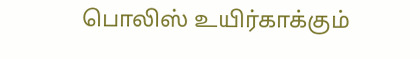பொலிஸ் உயிர்காக்கும்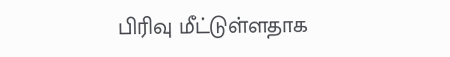பிரிவு மீட்டுள்ளதாக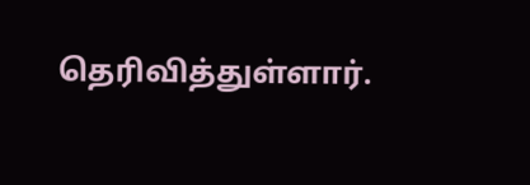தெரிவித்துள்ளார்.